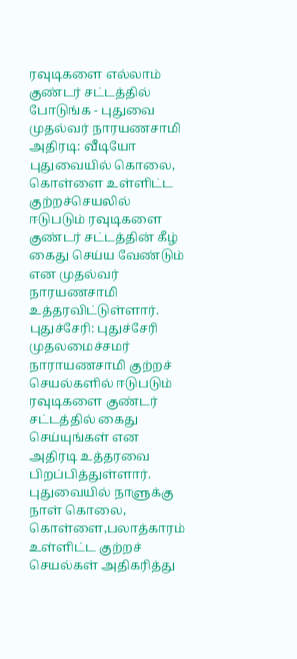ரவுடிகளை எல்லாம் குண்டர் சட்டத்தில் போடுங்க - புதுவை முதல்வர் நாரயணசாமி அதிரடி: வீடியோ
புதுவையில் கொலை, கொள்ளை உள்ளிட்ட குற்றச்செயலில் ஈடுபடும் ரவுடிகளை குண்டர் சட்டத்தின் கீழ் கைது செய்ய வேண்டும் என முதல்வர் நாரயணசாமி உத்தரவிட்டுள்ளார்.
புதுச்சேரி: புதுச்சேரி முதலமைச்சமர் நாராயணசாமி குற்றச் செயல்களில் ஈடுபடும் ரவுடிகளை குண்டர் சட்டத்தில் கைது செய்யுங்கள் என அதிரடி உத்தரவை பிறப்பித்துள்ளார்.
புதுவையில் நாளுக்கு நாள் கொலை, கொள்ளை,பலாத்காரம் உள்ளிட்ட குற்றச் செயல்கள் அதிகரித்து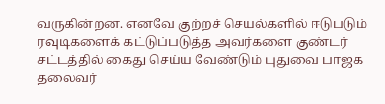வருகின்றன. எனவே குற்றச் செயல்களில் ஈடுபடும் ரவுடிகளைக் கட்டுப்படுத்த அவர்களை குண்டர் சட்டத்தில் கைது செய்ய வேண்டும் புதுவை பாஜக தலைவர்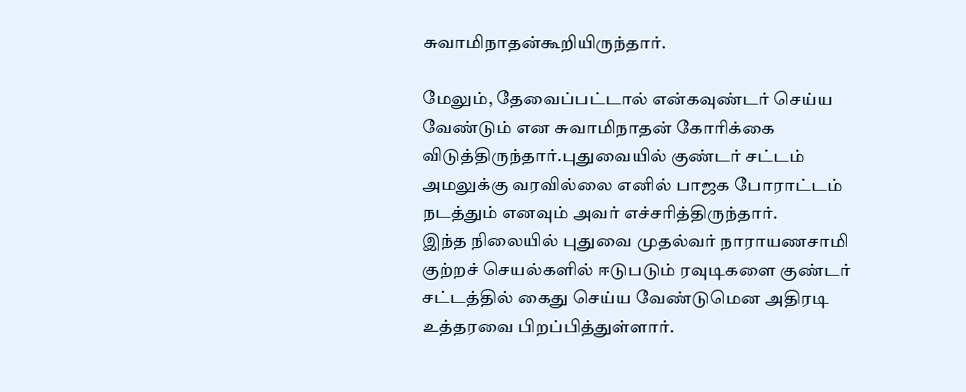சுவாமிநாதன்கூறியிருந்தார்.

மேலும், தேவைப்பட்டால் என்கவுண்டர் செய்ய வேண்டும் என சுவாமிநாதன் கோரிக்கை விடுத்திருந்தார்.புதுவையில் குண்டர் சட்டம் அமலுக்கு வரவில்லை எனில் பாஜக போராட்டம் நடத்தும் எனவும் அவர் எச்சரித்திருந்தார்.
இந்த நிலையில் புதுவை முதல்வர் நாராயணசாமி குற்றச் செயல்களில் ஈடுபடும் ரவுடிகளை குண்டர் சட்டத்தில் கைது செய்ய வேண்டுமென அதிரடி உத்தரவை பிறப்பித்துள்ளார்.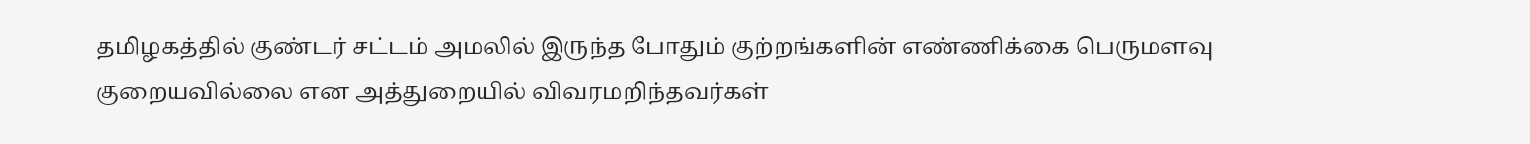தமிழகத்தில் குண்டர் சட்டம் அமலில் இருந்த போதும் குற்றங்களின் எண்ணிக்கை பெருமளவு குறையவில்லை என அத்துறையில் விவரமறிந்தவர்கள்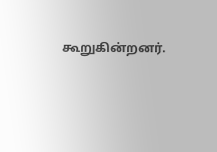கூறுகின்றனர்.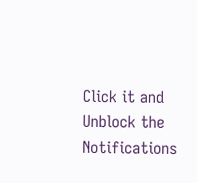Click it and Unblock the Notifications